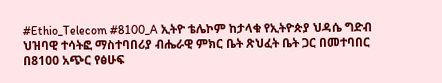#Ethio_Telecom #8100_A ኢትዮ ቴሌኮም ከታላቁ የኢትዮጵያ ህዳሴ ግድብ ህዝባዊ ተሳትፎ ማስተባበሪያ ብሔራዊ ምክር ቤት ጽህፈት ቤት ጋር በመተባበር በ8100 አጭር የፅሁፍ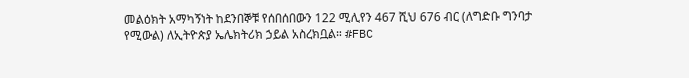መልዕክት አማካኝነት ከደንበኞቹ የሰበሰበውን 122 ሚሊየን 467 ሺህ 676 ብር (ለግድቡ ግንባታ የሚውል) ለኢትዮጵያ ኤሌክትሪክ ኃይል አስረክቧል። #FBC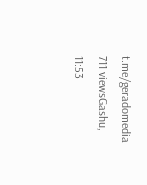t.me/geradomedia 711 viewsGashu, 11:53